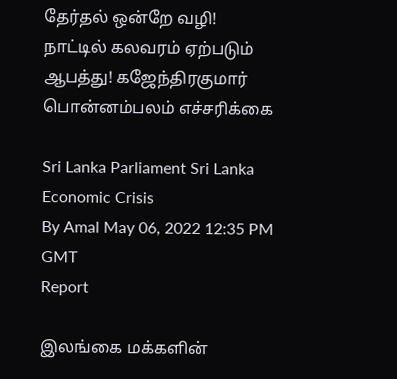தேர்தல் ஒன்றே வழி! நாட்டில் கலவரம் ஏற்படும் ஆபத்து! கஜேந்திரகுமார் பொன்னம்பலம் எச்சரிக்கை

Sri Lanka Parliament Sri Lanka Economic Crisis
By Amal May 06, 2022 12:35 PM GMT
Report

இலங்கை மக்களின்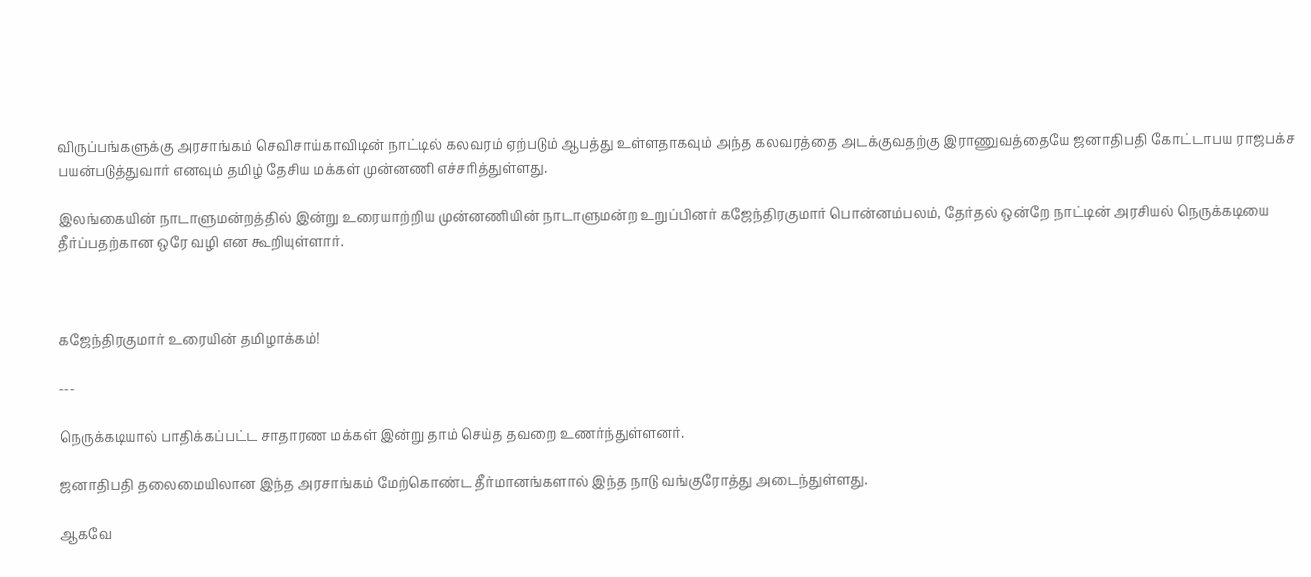விருப்பங்களுக்கு அரசாங்கம் செவிசாய்காவிடின் நாட்டில் கலவரம் ஏற்படும் ஆபத்து உள்ளதாகவும் அந்த கலவரத்தை அடக்குவதற்கு இராணுவத்தையே ஜனாதிபதி கோட்டாபய ராஜபக்ச பயன்படுத்துவார் எனவும் தமிழ் தேசிய மக்கள் முன்னணி எச்சரித்துள்ளது.

இலங்கையின் நாடாளுமன்றத்தில் இன்று உரையாற்றிய முன்னணியின் நாடாளுமன்ற உறுப்பினர் கஜேந்திரகுமார் பொன்னம்பலம், தேர்தல் ஒன்றே நாட்டின் அரசியல் நெருக்கடியை தீர்ப்பதற்கான ஒரே வழி என கூறியுள்ளார்.



கஜேந்திரகுமார் உரையின் தமிழாக்கம்!

---

நெருக்கடியால் பாதிக்கப்பட்ட சாதாரண மக்கள் இன்று தாம் செய்த தவறை உணர்ந்துள்ளனர்.

ஜனாதிபதி தலைமையிலான இந்த அரசாங்கம் மேற்கொண்ட தீர்மானங்களால் இந்த நாடு வங்குரோத்து அடைந்துள்ளது.

ஆகவே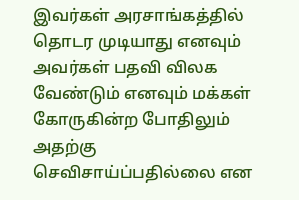இவர்கள் அரசாங்கத்தில் தொடர முடியாது எனவும் அவர்கள் பதவி விலக வேண்டும் எனவும் மக்கள் கோருகின்ற போதிலும் அதற்கு செவிசாய்ப்பதில்லை என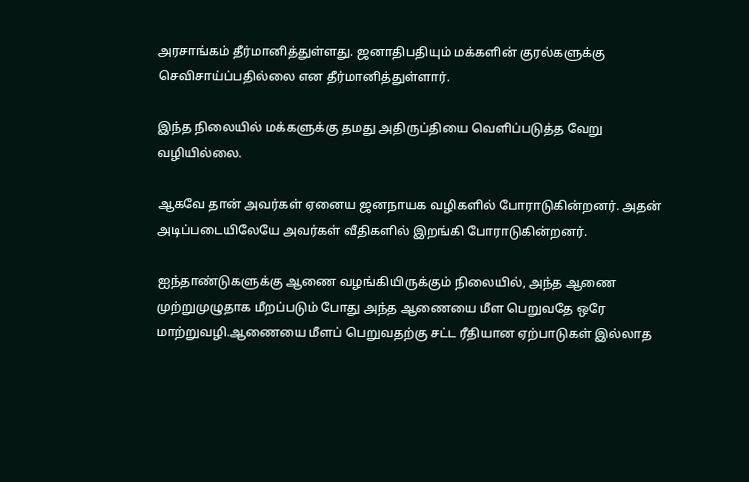அரசாங்கம் தீர்மானித்துள்ளது. ஜனாதிபதியும் மக்களின் குரல்களுக்கு செவிசாய்ப்பதில்லை என தீர்மானித்துள்ளார்.

இந்த நிலையில் மக்களுக்கு தமது அதிருப்தியை வெளிப்படுத்த வேறு வழியில்லை.

ஆகவே தான் அவர்கள் ஏனைய ஜனநாயக வழிகளில் போராடுகின்றனர். அதன் அடிப்படையிலேயே அவர்கள் வீதிகளில் இறங்கி போராடுகின்றனர்.

ஐந்தாண்டுகளுக்கு ஆணை வழங்கியிருக்கும் நிலையில், அந்த ஆணை முற்றுமுழுதாக மீறப்படும் போது அந்த ஆணையை மீள பெறுவதே ஒரே மாற்றுவழி.ஆணையை மீளப் பெறுவதற்கு சட்ட ரீதியான ஏற்பாடுகள் இல்லாத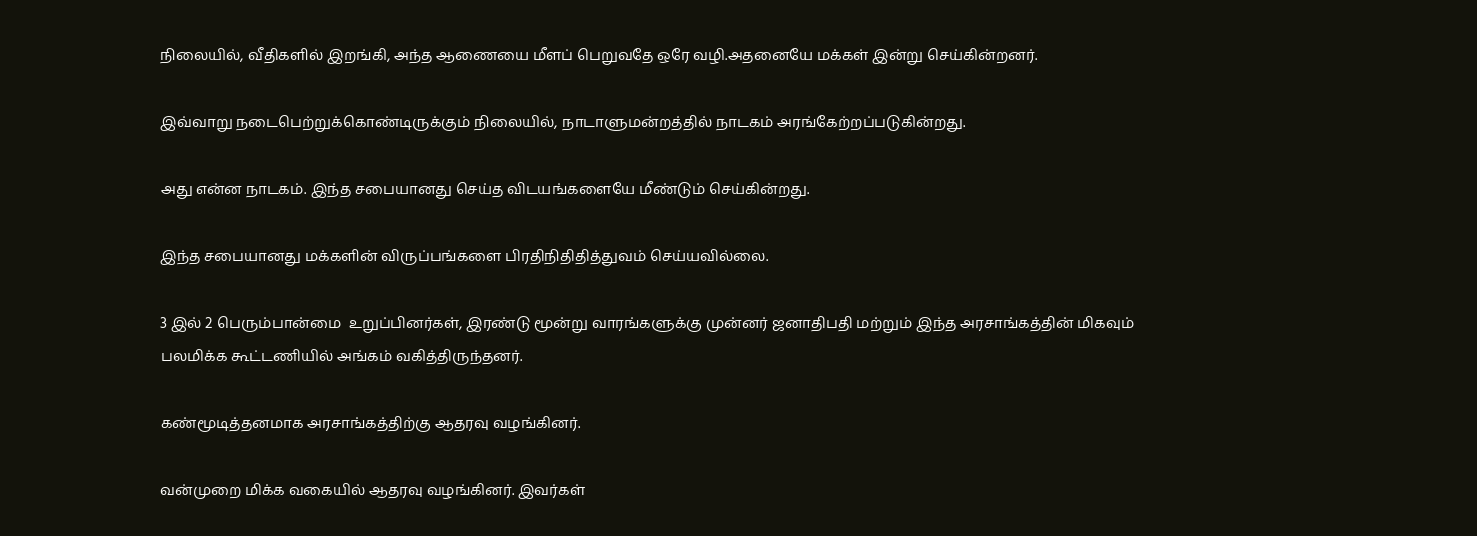நிலையில், வீதிகளில் இறங்கி, அந்த ஆணையை மீளப் பெறுவதே ஒரே வழி.அதனையே மக்கள் இன்று செய்கின்றனர்.

இவ்வாறு நடைபெற்றுக்கொண்டிருக்கும் நிலையில், நாடாளுமன்றத்தில் நாடகம் அரங்கேற்றப்படுகின்றது.

அது என்ன நாடகம். இந்த சபையானது செய்த விடயங்களையே மீண்டும் செய்கின்றது.

இந்த சபையானது மக்களின் விருப்பங்களை பிரதிநிதிதித்துவம் செய்யவில்லை.

3 இல் 2 பெரும்பான்மை  உறுப்பினர்கள், இரண்டு மூன்று வாரங்களுக்கு முன்னர் ஜனாதிபதி மற்றும் இந்த அரசாங்கத்தின் மிகவும் பலமிக்க கூட்டணியில் அங்கம் வகித்திருந்தனர்.

கண்மூடித்தனமாக அரசாங்கத்திற்கு ஆதரவு வழங்கினர்.

வன்முறை மிக்க வகையில் ஆதரவு வழங்கினர். இவர்கள்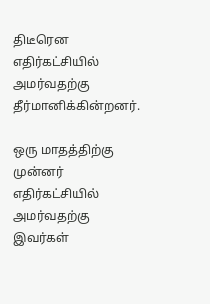திடீரென எதிர்கட்சியில் அமர்வதற்கு தீர்மானிக்கின்றனர்.

ஒரு மாதத்திற்கு முன்னர் எதிர்கட்சியில் அமர்வதற்கு இவர்கள்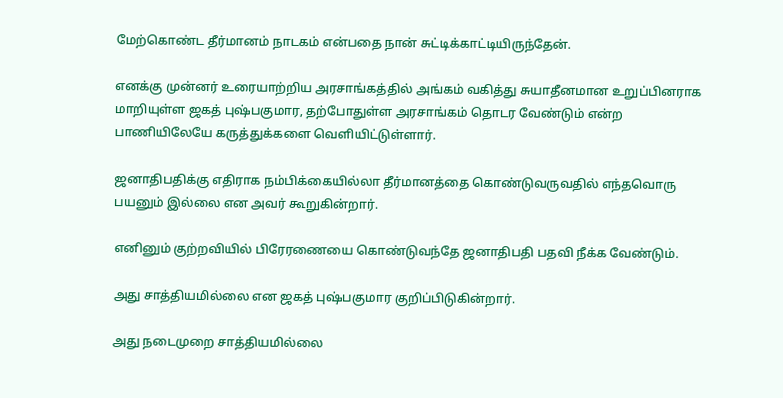மேற்கொண்ட தீர்மானம் நாடகம் என்பதை நான் சுட்டிக்காட்டியிருந்தேன்.

எனக்கு முன்னர் உரையாற்றிய அரசாங்கத்தில் அங்கம் வகித்து சுயாதீனமான உறுப்பினராக மாறியுள்ள ஜகத் புஷ்பகுமார, தற்போதுள்ள அரசாங்கம் தொடர வேண்டும் என்ற பாணியிலேயே கருத்துக்களை வெளியிட்டுள்ளார்.

ஜனாதிபதிக்கு எதிராக நம்பிக்கையில்லா தீர்மானத்தை கொண்டுவருவதில் எந்தவொரு பயனும் இல்லை என அவர் கூறுகின்றார்.

எனினும் குற்றவியில் பிரேரணையை கொண்டுவந்தே ஜனாதிபதி பதவி நீக்க வேண்டும்.

அது சாத்தியமில்லை என ஜகத் புஷ்பகுமார குறிப்பிடுகின்றார்.

அது நடைமுறை சாத்தியமில்லை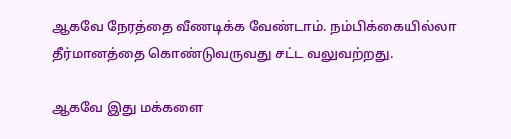ஆகவே நேரத்தை வீணடிக்க வேண்டாம். நம்பிக்கையில்லா தீர்மானத்தை கொண்டுவருவது சட்ட வலுவற்றது.

ஆகவே இது மக்களை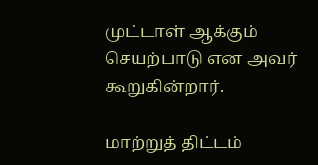முட்டாள் ஆக்கும் செயற்பாடு என அவர் கூறுகின்றார்.

மாற்றுத் திட்டம்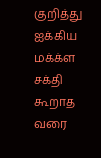குறித்து ஐக்கிய மக்க்ள சக்தி கூறாத வரை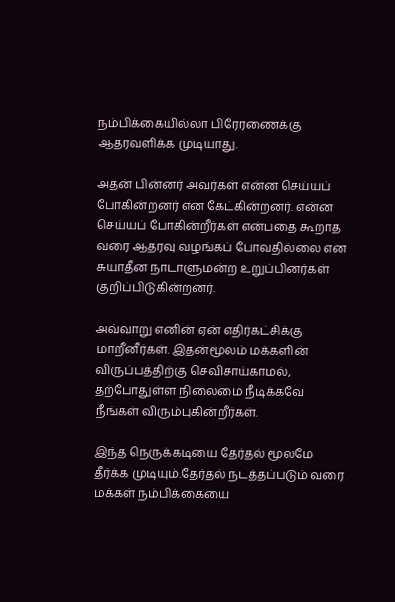நம்பிக்கையில்லா பிரேரணைக்கு ஆதரவளிக்க முடியாது.

அதன் பின்னர் அவர்கள் என்ன செய்யப் போகின்றனர் என கேட்கின்றனர். என்ன செய்யப் போகின்றீர்கள் என்பதை கூறாத வரை ஆதரவு வழங்கப் போவதில்லை என சுயாதீன நாடாளுமன்ற உறுப்பினர்கள் குறிப்பிடுகின்றனர்.

அவ்வாறு எனின் ஏன் எதிர்கட்சிக்கு மாறீனீர்கள். இதன்மூலம் மக்களின் விருப்பத்திற்கு செவிசாய்காமல், தற்போதுள்ள நிலைமை நீடிக்கவே நீங்கள் விரும்புகின்றீர்கள்.

இந்த நெருக்கடியை தேர்தல் மூலமே தீர்க்க முடியும்.தேர்தல் நடத்தப்படும் வரை மக்கள் நம்பிக்கையை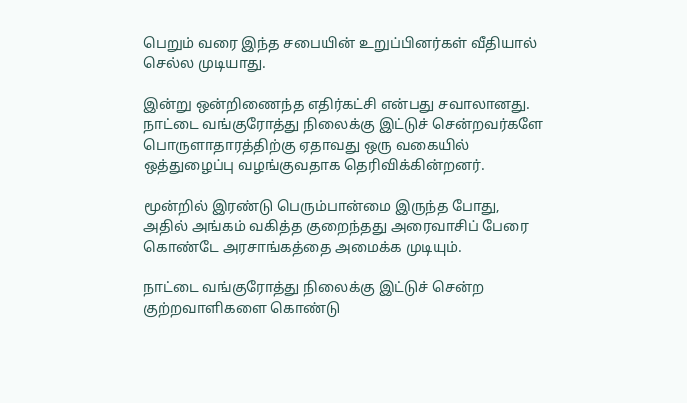பெறும் வரை இந்த சபையின் உறுப்பினர்கள் வீதியால் செல்ல முடியாது.

இன்று ஒன்றிணைந்த எதிர்கட்சி என்பது சவாலானது. நாட்டை வங்குரோத்து நிலைக்கு இட்டுச் சென்றவர்களே பொருளாதாரத்திற்கு ஏதாவது ஒரு வகையில் ஒத்துழைப்பு வழங்குவதாக தெரிவிக்கின்றனர்.

மூன்றில் இரண்டு பெரும்பான்மை இருந்த போது, அதில் அங்கம் வகித்த குறைந்தது அரைவாசிப் பேரை கொண்டே அரசாங்கத்தை அமைக்க முடியும்.

நாட்டை வங்குரோத்து நிலைக்கு இட்டுச் சென்ற குற்றவாளிகளை கொண்டு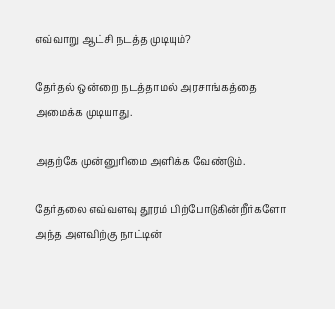எவ்வாறு ஆட்சி நடத்த முடியும்?

தேர்தல் ஒன்றை நடத்தாமல் அரசாங்கத்தை அமைக்க முடியாது.

அதற்கே முன்னுரிமை அளிக்க வேண்டும்.

தேர்தலை எவ்வளவு தூரம் பிற்போடுகின்றீர்களோ அந்த அளவிற்கு நாட்டின்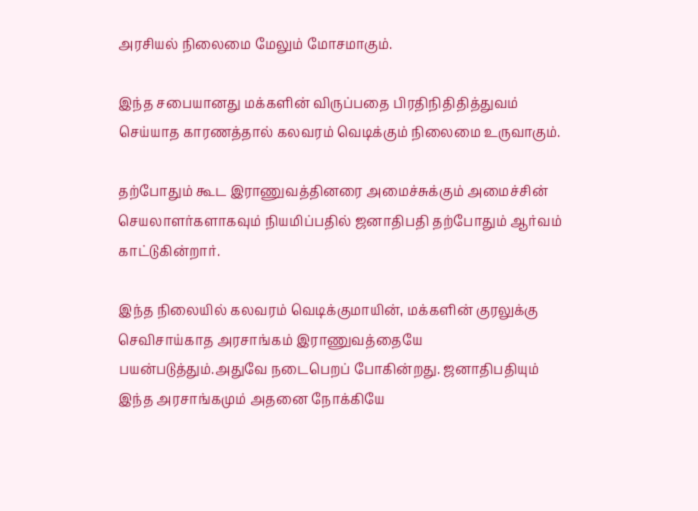அரசியல் நிலைமை மேலும் மோசமாகும்.

இந்த சபையானது மக்களின் விருப்பதை பிரதிநிதிதித்துவம் செய்யாத காரணத்தால் கலவரம் வெடிக்கும் நிலைமை உருவாகும்.

தற்போதும் கூட இராணுவத்தினரை அமைச்சுக்கும் அமைச்சின் செயலாளர்களாகவும் நியமிப்பதில் ஜனாதிபதி தற்போதும் ஆர்வம் காட்டுகின்றார்.

இந்த நிலையில் கலவரம் வெடிக்குமாயின், மக்களின் குரலுக்கு செவிசாய்காத அரசாங்கம் இராணுவத்தையே பயன்படுத்தும்.அதுவே நடைபெறப் போகின்றது. ஜனாதிபதியும் இந்த அரசாங்கமும் அதனை நோக்கியே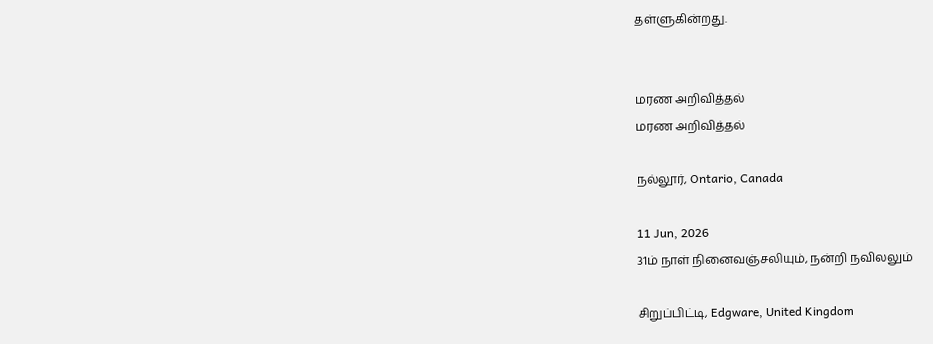தள்ளுகின்றது.


மரண அறிவித்தல்
மரண அறிவித்தல்

நல்லூர், Ontario, Canada

11 Jun, 2026
31ம் நாள் நினைவஞ்சலியும், நன்றி நவிலலும்

சிறுப்பிட்டி, Edgware, United Kingdom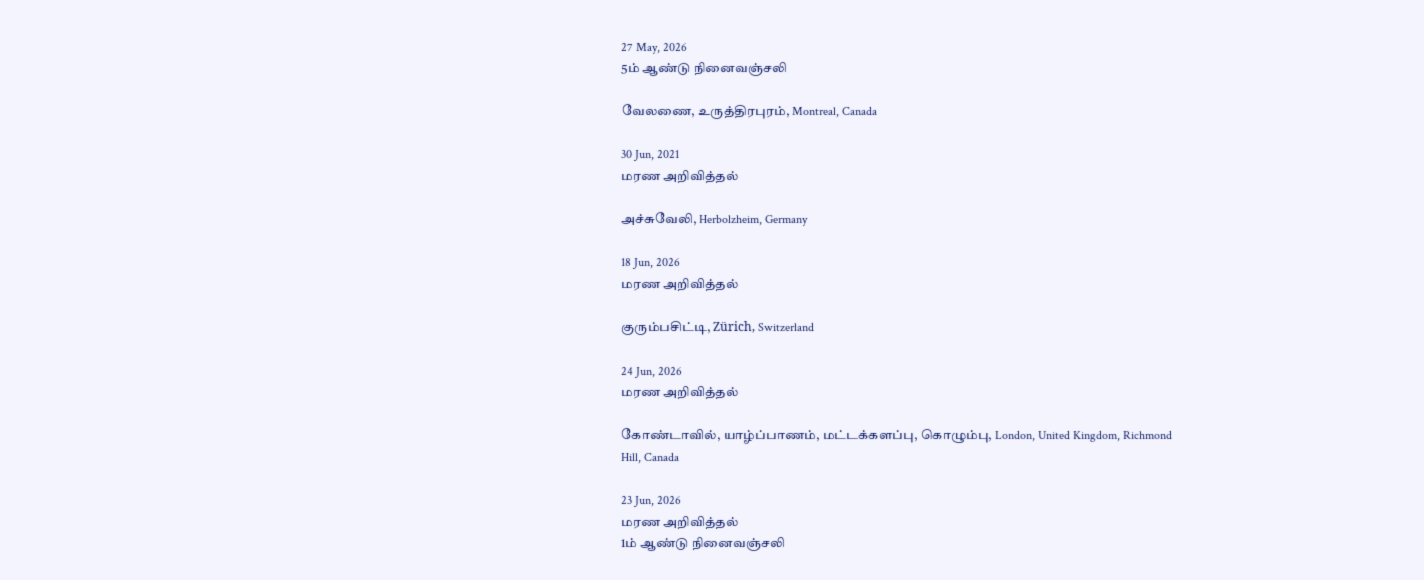27 May, 2026
5ம் ஆண்டு நினைவஞ்சலி

வேலணை, உருத்திரபுரம், Montreal, Canada

30 Jun, 2021
மரண அறிவித்தல்

அச்சுவேலி, Herbolzheim, Germany

18 Jun, 2026
மரண அறிவித்தல்

குரும்பசிட்டி, Zürich, Switzerland

24 Jun, 2026
மரண அறிவித்தல்

கோண்டாவில், யாழ்ப்பாணம், மட்டக்களப்பு, கொழும்பு, London, United Kingdom, Richmond Hill, Canada

23 Jun, 2026
மரண அறிவித்தல்
1ம் ஆண்டு நினைவஞ்சலி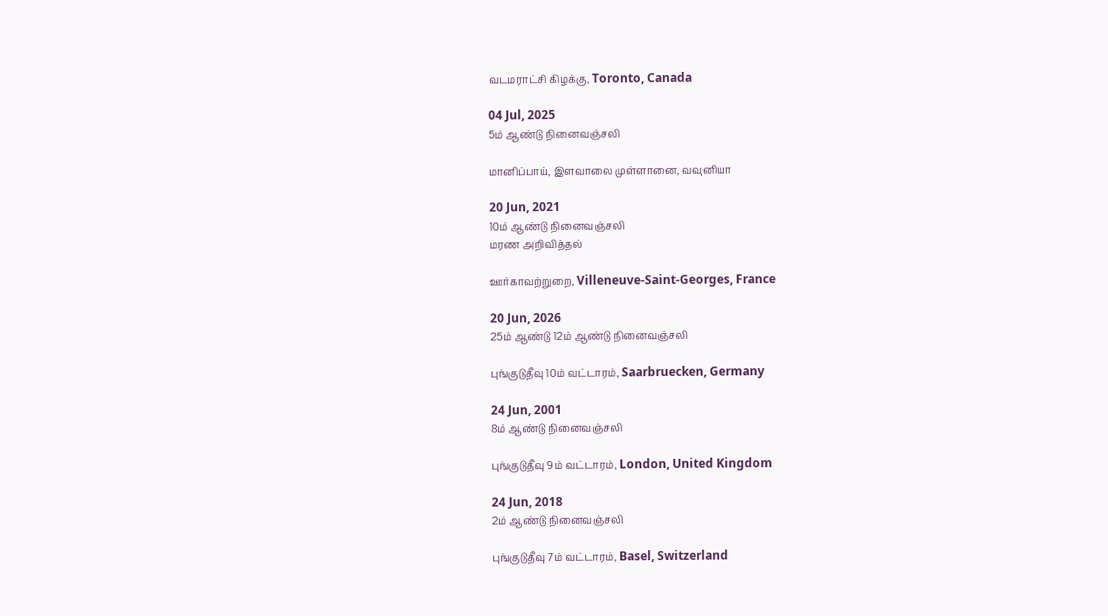வடமராட்சி கிழக்கு, Toronto, Canada

04 Jul, 2025
5ம் ஆண்டு நினைவஞ்சலி

மானிப்பாய், இளவாலை முள்ளானை, வவுனியா

20 Jun, 2021
10ம் ஆண்டு நினைவஞ்சலி
மரண அறிவித்தல்

ஊர்காவற்றுறை, Villeneuve-Saint-Georges, France

20 Jun, 2026
25ம் ஆண்டு 12ம் ஆண்டு நினைவஞ்சலி

புங்குடுதீவு 10ம் வட்டாரம், Saarbruecken, Germany

24 Jun, 2001
8ம் ஆண்டு நினைவஞ்சலி

புங்குடுதீவு 9ம் வட்டாரம், London, United Kingdom

24 Jun, 2018
2ம் ஆண்டு நினைவஞ்சலி

புங்குடுதீவு 7ம் வட்டாரம், Basel, Switzerland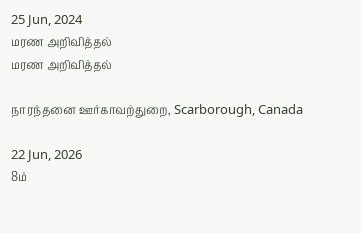25 Jun, 2024
மரண அறிவித்தல்
மரண அறிவித்தல்

நாரந்தனை ஊர்காவற்துறை, Scarborough, Canada

22 Jun, 2026
8ம்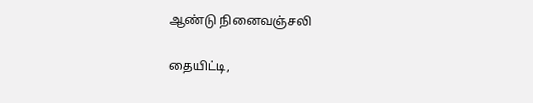ஆண்டு நினைவஞ்சலி

தையிட்டி,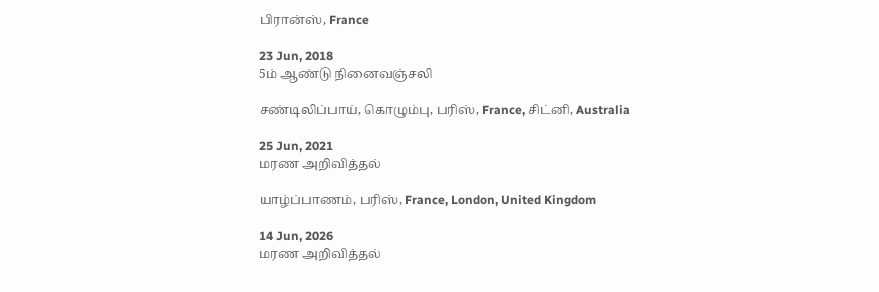பிரான்ஸ், France

23 Jun, 2018
5ம் ஆண்டு நினைவஞ்சலி

சண்டிலிப்பாய், கொழும்பு, பரிஸ், France, சிட்னி, Australia

25 Jun, 2021
மரண அறிவித்தல்

யாழ்ப்பாணம், பரிஸ், France, London, United Kingdom

14 Jun, 2026
மரண அறிவித்தல்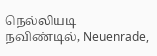நெல்லியடி நவிண்டில், Neuenrade,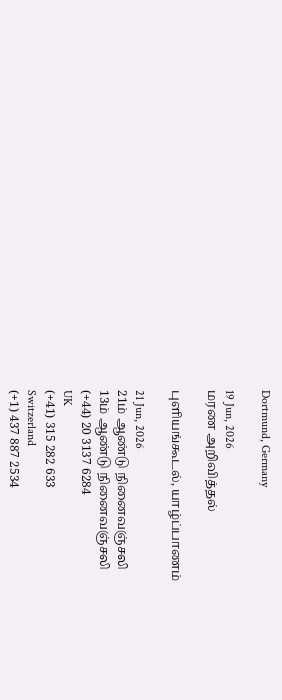Dortmund, Germany

19 Jun, 2026
மரண அறிவித்தல்

புளியங்கூடல், யாழ்ப்பாணம்

21 Jun, 2026
21ம் ஆண்டு நினைவஞ்சலி
13ம் ஆண்டு நினைவஞ்சலி
(+44) 20 3137 6284
UK
(+41) 315 282 633
Switzerland
(+1) 437 887 2534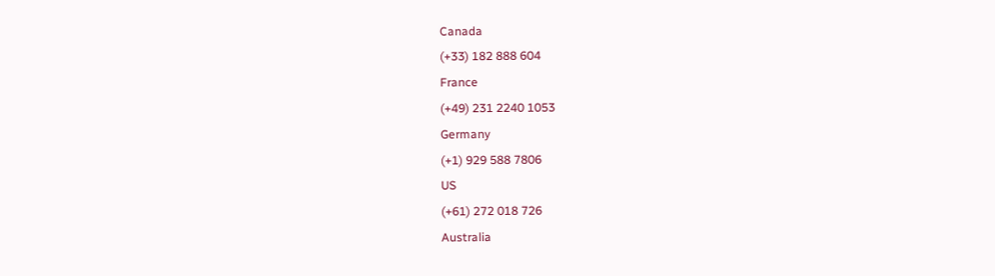Canada
(+33) 182 888 604
France
(+49) 231 2240 1053
Germany
(+1) 929 588 7806
US
(+61) 272 018 726
Australia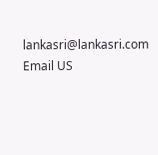lankasri@lankasri.com
Email US